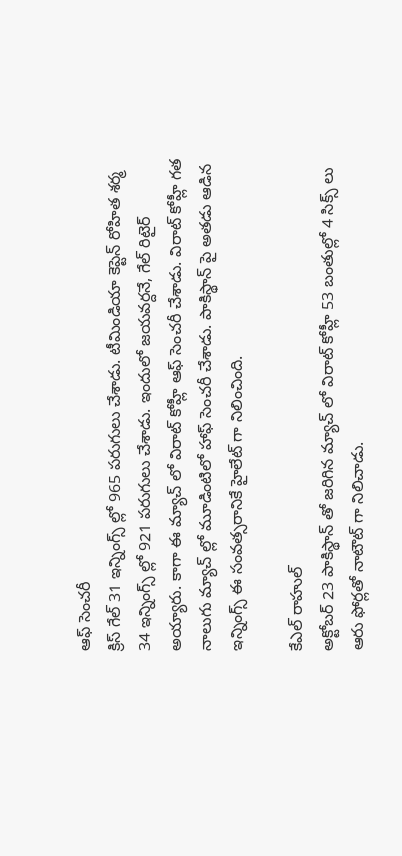ఆఫ్ సెంచరీ
క్రిస్ గేల్ 31 ఇన్నింగ్స్ ల్లో 965 పరుగులు చేశాడు. టీమిండియా కెప్టెన్ రోహిత శర్మ 34 ఇన్నింగ్స్ ల్లో 921 పరుగులు చేశాడు. ఇందులో జయవర్దనే, గేల్ రిటైర్ అయ్యారు. కాగా ఈ మ్యాచ్ లో విరాట్ కోహ్లీ ఆఫ్ సెంచరీ చేశాడు. విరాట్ కోహ్లీ గత నాలుగు మ్యాచ్ ల్లో మూడింటిలో హాఫ్ సెంచరీ చేశాడు. పాకిస్థాన్ పై అతడు ఆడిన ఇన్నింగ్స్ ఈ సంవత్సరానికే హైలేట్ గా నిలించింది.

కేఎల్ రాహుల్
అక్టోబర్ 23 పాకిస్థాన్ తో జరిగిన మ్యాచ్ లో విరాట్ కోహ్లీ 53 బంతుల్లో 4 సిక్స్ లు ఆరు ఫోర్లతో నాటౌట్ గా నిలిచాడు.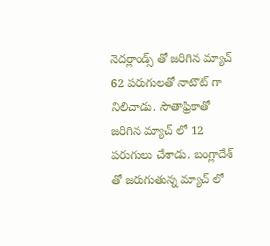నెదర్లాండ్స్ తో జరిగిన మ్యాచ్ 62 పరుగులతో నాటౌట్ గా నిలిచాడు. సౌతాఫ్రికాతో జరిగిన మ్యాచ్ లో 12 పరుగులు చేశాడు. బంగ్లాదేశ్ తో జరుగుతున్న మ్యాచ్ లో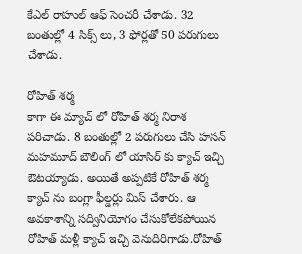కేఎల్ రాహుల్ ఆఫ్ సెంచరీ చేశాడు. 32 బంతుల్లో 4 సిక్స్ లు, 3 ఫోర్లతో 50 పరుగులు చేశాడు.

రోహిత్ శర్మ
కాగా ఈ మ్యాచ్ లో రోహిత్ శర్మ నిరాశ పరిచాడు. 8 బంతుల్లో 2 పరుగులు చేసి హసన్ మహమూద్ బౌలింగ్ లో యాసిర్ కు క్యాచ్ ఇచ్చి ఔటయ్యాడు. అయితే అప్పటికే రోహిత్ శర్మ క్యాచ్ ను బంగ్లా ఫీల్డర్లు మిస్ చేశారు. ఆ అవకాశాన్ని సద్వినియోగం చేసుకోలేకపోయిన రోహిత్ మళ్లీ క్యాచ్ ఇచ్చి వెనుదిరిగాడు.రోహిత్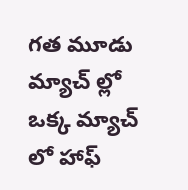గత మూడు మ్యాచ్ ల్లో ఒక్క మ్యాచ్ లో హాఫ్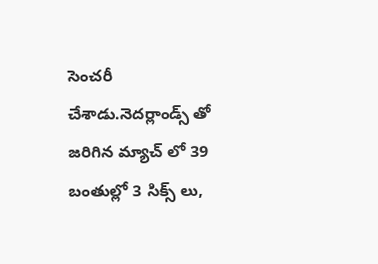సెంచరీ చేశాడు.నెదర్లాండ్స్ తో జరిగిన మ్యాచ్ లో 39 బంతుల్లో 3 సిక్స్ లు,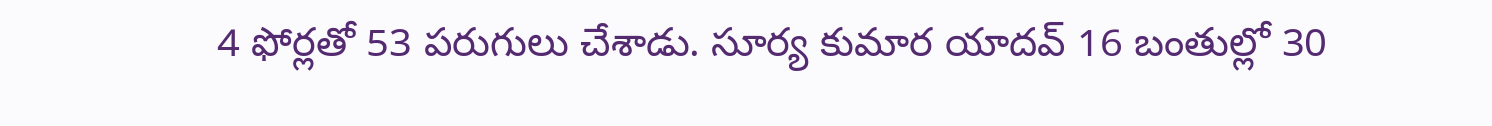4 ఫోర్లతో 53 పరుగులు చేశాడు. సూర్య కుమార యాదవ్ 16 బంతుల్లో 30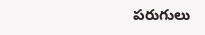పరుగులు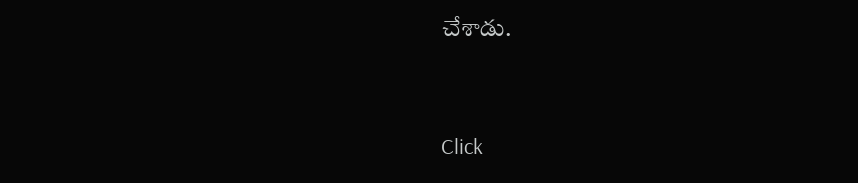చేశాడు.


Click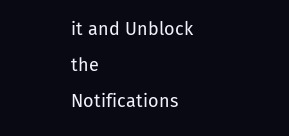it and Unblock the Notifications